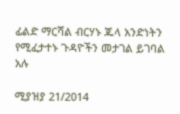ፊልድ ማርሻል ብርሃኑ ጁላ አንድነትን የሚፈታተኑ ጉዳዮችን መታገል ይገባል አሉ

ሚያዝያ 21/2014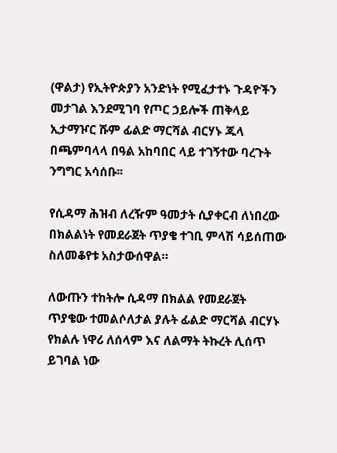(ዋልታ) የኢትዮጵያን አንድነት የሚፈታተኑ ጉዳዮችን መታገል እንደሚገባ የጦር ኃይሎች ጠቅላይ ኢታማዦር ሹም ፊልድ ማርሻል ብርሃኑ ጁላ በጫምባላላ በዓል አከባበር ላይ ተገኝተው ባረጉት ንግግር አሳሰቡ፡፡

የሲዳማ ሕዝብ ለረዥም ዓመታት ሲያቀርብ ለነበረው በክልልነት የመደራጀት ጥያቄ ተገቢ ምላሽ ሳይሰጠው ስለመቆየቱ አስታውሰዋል።

ለውጡን ተከትሎ ሲዳማ በክልል የመደራጀት ጥያቄው ተመልሶለታል ያሉት ፊልድ ማርሻል ብርሃኑ የክልሉ ነዋሪ ለሰላም እና ለልማት ትኩረት ሊሰጥ ይገባል ነው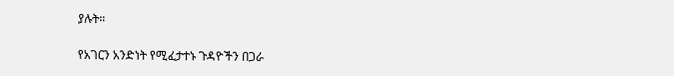ያሉት።

የአገርን አንድነት የሚፈታተኑ ጉዳዮችን በጋራ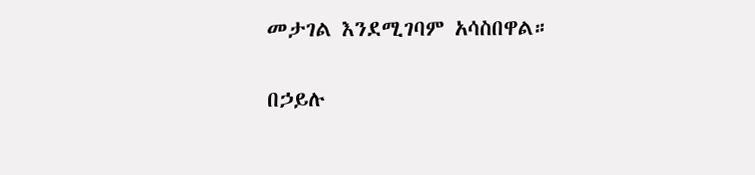መታገል እንደሚገባም አሳስበዋል።

በኃይሉ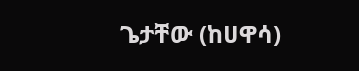ጌታቸው (ከሀዋሳ)